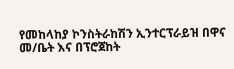የመከላከያ ኮንስትራከሽን ኢንተርፕራይዝ በዋና መ/ቤት እና በፕሮጀከት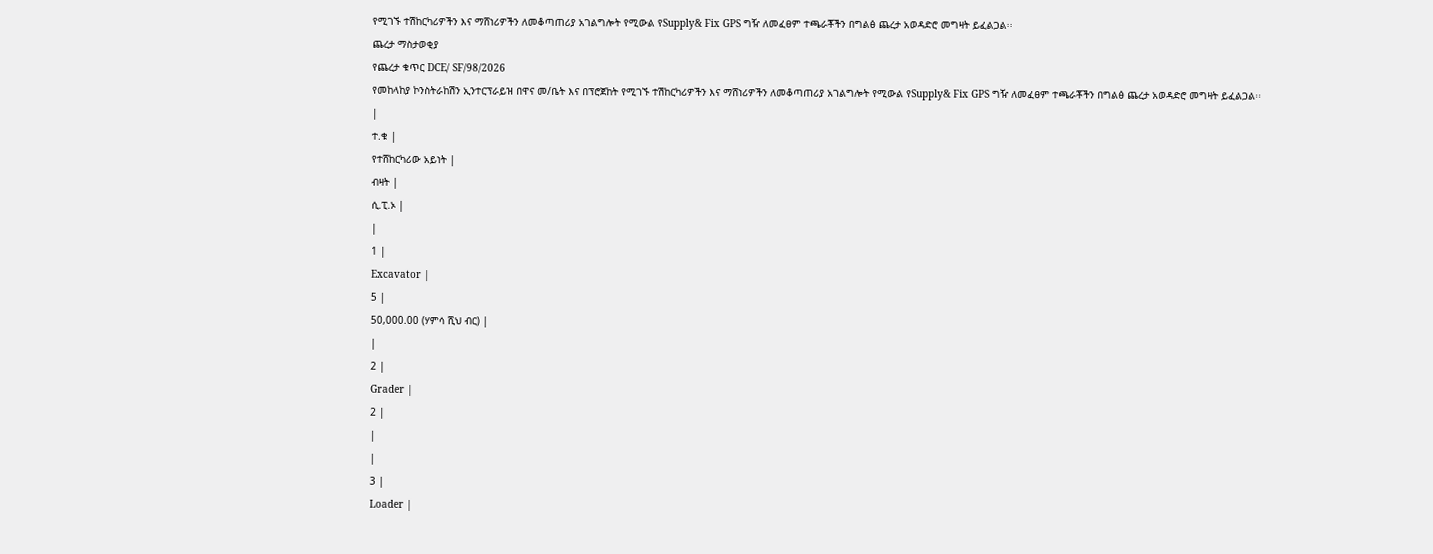የሚገኙ ተሽከርካሪዎችን እና ማሸነሪዎችን ለመቆጣጠሪያ አገልግሎት የሚውል የSupply& Fix GPS ግዥ ለመፈፀም ተጫራቾችን በግልፅ ጨረታ አወዳድሮ መግዛት ይፈልጋል፡፡
ጨረታ ማስታወቂያ
የጨረታ ቁጥር DCE/ SF/98/2026
የመከላከያ ኮንስትራከሽን ኢንተርፕራይዝ በዋና መ/ቤት እና በፕሮጀከት የሚገኙ ተሽከርካሪዎችን እና ማሸነሪዎችን ለመቆጣጠሪያ አገልግሎት የሚውል የSupply& Fix GPS ግዥ ለመፈፀም ተጫራቾችን በግልፅ ጨረታ አወዳድሮ መግዛት ይፈልጋል፡፡
|
ተ.ቁ |
የተሸከርካሪው አይነት |
ብዛት |
ሲ.ፒ.ኦ |
|
1 |
Excavator |
5 |
50,000.00 (ሃምሳ ሺህ ብር) |
|
2 |
Grader |
2 |
|
|
3 |
Loader |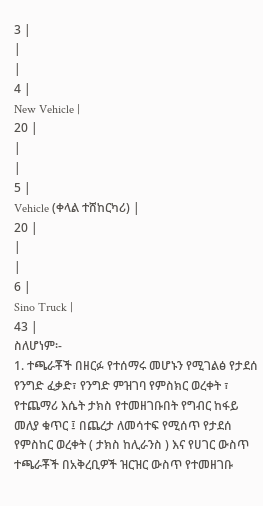3 |
|
|
4 |
New Vehicle |
20 |
|
|
5 |
Vehicle (ቀላል ተሸከርካሪ) |
20 |
|
|
6 |
Sino Truck |
43 |
ስለሆነም፡-
1. ተጫራቾች በዘርፉ የተሰማሩ መሆኑን የሚገልፅ የታደሰ የንግድ ፈቃድ፣ የንግድ ምዝገባ የምስክር ወረቀት ፣ የተጨማሪ እሴት ታክስ የተመዘገቡበት የግብር ከፋይ መለያ ቁጥር ፤ በጨረታ ለመሳተፍ የሚሰጥ የታደሰ የምስከር ወረቀት ( ታክስ ከሊራንስ ) እና የሀገር ውስጥ ተጫራቾች በአቅረቢዎች ዝርዝር ውስጥ የተመዘገቡ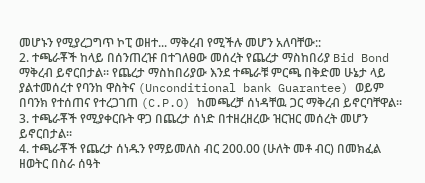መሆኑን የሚያረጋግጥ ኮፒ ወዘተ... ማቅረብ የሚችሉ መሆን አለባቸው::
2. ተጫራቾች ከላይ በሰንጠረዡ በተገለፀው መሰረት የጨረታ ማስከበሪያ Bid Bond ማቅረብ ይኖርበታል፡፡ የጨረታ ማስከበሪያው እንደ ተጫራቹ ምርጫ በቅድመ ሁኔታ ላይ ያልተመሰረተ የባንከ ዋስትና (Unconditional bank Guarantee) ወይም በባንክ የተሰጠና የተረጋገጠ (C.P.O) ከመጫረቻ ሰነዳቸዉ ጋር ማቅረብ ይኖርባቸዋል፡፡
3. ተጫራቾች የሚያቀርቡት ዋጋ በጨረታ ሰነድ በተዘረዘረው ዝርዝር መሰረት መሆን ይኖርበታል፡፡
4. ተጫራቾች የጨረታ ሰነዱን የማይመለስ ብር 200.00 (ሁለት መቶ ብር) በመክፈል ዘወትር በስራ ሰዓት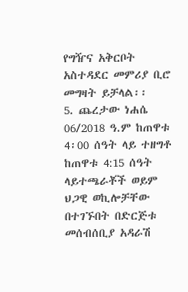የግዥና አቅርቦት አስተዳደር መምሪያ ቢሮ መግዛት ይቻላል፡፡
5. ጨረታው ነሐሴ 06/2018 ዓ.ም ከጠዋቱ 4፡00 ሰዓት ላይ ተዘግቶ ከጠዋቱ 4:15 ሰዓት ላይተጫራቾች ወይም ህጋዊ ወኪሎቻቸው በተገኙበት በድርጅቱ መሰብሰቢያ አዳራሽ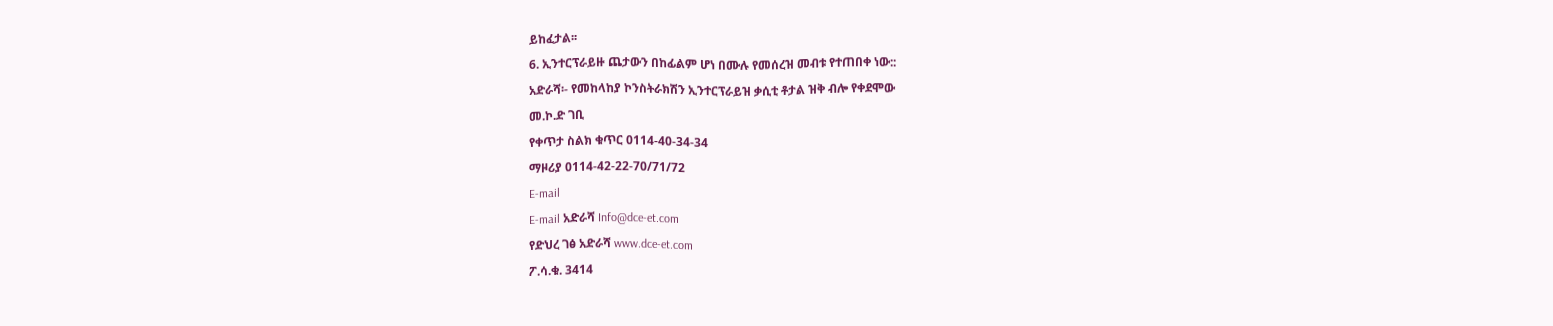ይከፈታል፡፡
6. ኢንተርፕራይዙ ጨታውን በከፊልም ሆነ በሙሉ የመሰረዝ መብቱ የተጠበቀ ነው::
አድራሻ፡- የመከላከያ ኮንስትራክሽን ኢንተርፕራይዝ ቃሲቲ ቶታል ዝቅ ብሎ የቀደሞው
መ.ኮ.ድ ገቢ
የቀጥታ ስልክ ቁጥር 0114-40-34-34
ማዞሪያ 0114-42-22-70/71/72
E-mail
E-mail አድራሻ Info@dce-et.com
የድህረ ገፅ አድራሻ www.dce-et.com
ፖ.ሳ.ቁ. 3414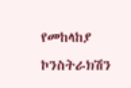የመከላከያ ኮንስትራክሽን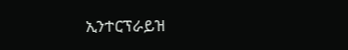ኢንተርፕራይዝ